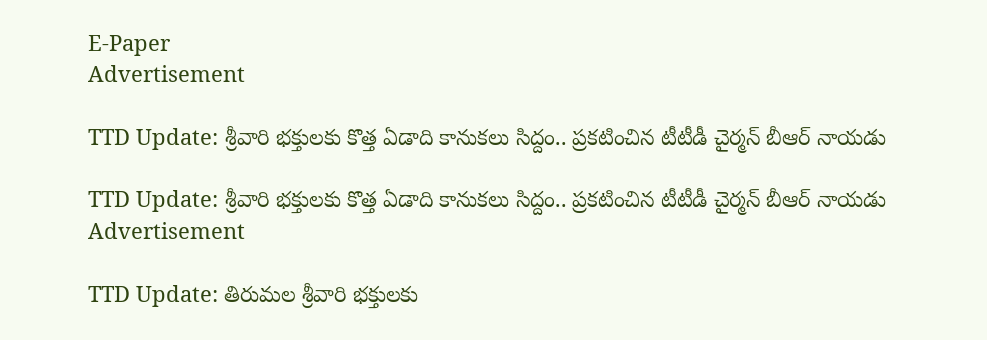E-Paper
Advertisement

TTD Update: శ్రీవారి భక్తులకు కొత్త ఏడాది కానుకలు సిద్దం.. ప్రకటించిన టీటీడీ చైర్మన్ బీఆర్ నాయడు

TTD Update: శ్రీవారి భక్తులకు కొత్త ఏడాది కానుకలు సిద్దం.. ప్రకటించిన టీటీడీ చైర్మన్ బీఆర్ నాయడు
Advertisement

TTD Update: తిరుమల శ్రీవారి భక్తులకు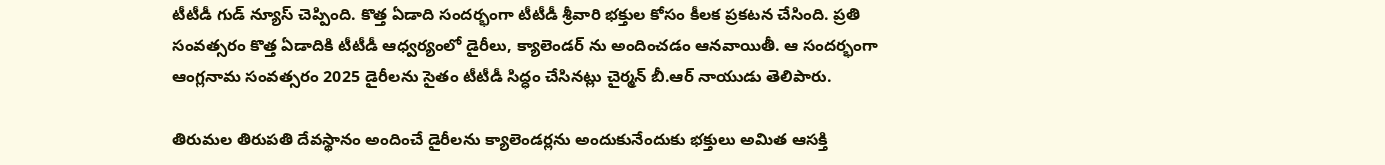టీటీడీ గుడ్ న్యూస్ చెప్పింది. కొత్త ఏడాది సందర్భంగా టీటీడీ శ్రీవారి భక్తుల కోసం కీలక ప్రకటన చేసింది. ప్రతి సంవత్సరం కొత్త ఏడాదికి టీటీడీ ఆధ్వర్యంలో డైరీలు, క్యాలెండర్ ను అందించడం ఆనవాయితీ. ఆ సందర్భంగా ఆంగ్లనామ సంవత్సరం 2025 డైరీలను సైతం టీటీడీ సిద్ధం చేసినట్లు చైర్మన్ బీ.ఆర్ నాయుడు తెలిపారు.

తిరుమల తిరుపతి దేవస్థానం అందించే డైరీలను క్యాలెండర్లను అందుకునేందుకు భక్తులు అమిత ఆసక్తి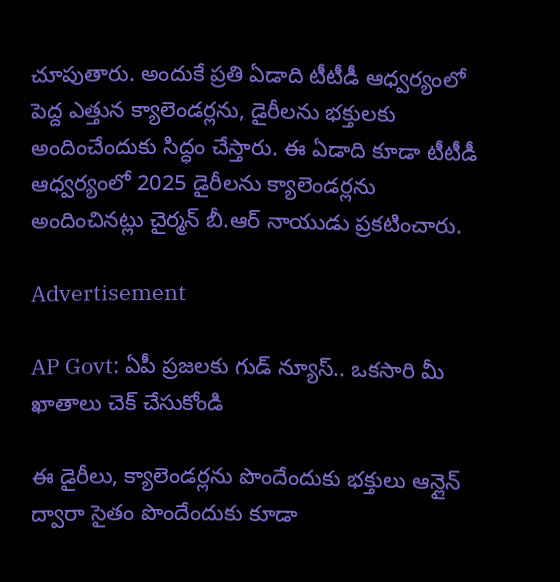చూపుతారు. అందుకే ప్రతి ఏడాది టీటీడీ ఆధ్వర్యంలో పెద్ద ఎత్తున క్యాలెండర్లను, డైరీలను భక్తులకు అందించేందుకు సిద్ధం చేస్తారు. ఈ ఏడాది కూడా టీటీడీ ఆధ్వర్యంలో 2025 డైరీలను క్యాలెండర్లను అందించినట్లు చైర్మన్ బీ.ఆర్ నాయుడు ప్రకటించారు.

Advertisement

AP Govt: ఏపీ ప్రజలకు గుడ్ న్యూస్.. ఒకసారి మీ ఖాతాలు చెక్ చేసుకోండి

ఈ డైరీలు, క్యాలెండర్లను పొందేందుకు భక్తులు ఆన్లైన్ ద్వారా సైతం పొందేందుకు కూడా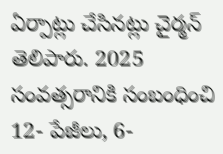ఏర్పాట్లు చేసినట్లు చైర్మన్ తెలిపారు. 2025 సంవత్సరానికి సంబంధించి 12- పేజీలు, 6-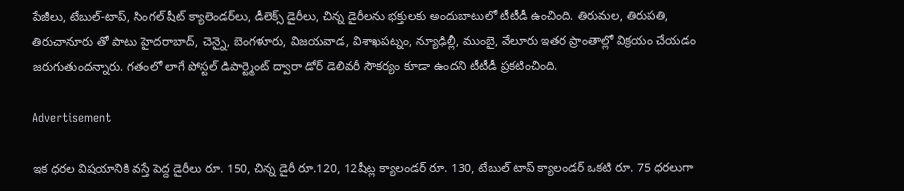పేజీలు, టేబుల్-టాప్, సింగల్ షీట్ క్యాలెండర్‌లు, డీలెక్స్ డైరీలు, చిన్న డైరీలను భక్తులకు అందుబాటులో టీటీడీ ఉంచింది. తిరుమల, తిరుపతి, తిరుచానూరు తో పాటు హైదరాబాద్, చెన్నై, బెంగళూరు, విజయవాడ, విశాఖపట్నం, న్యూఢిల్లీ, ముంబై, వేలూరు ఇతర ప్రాంతాల్లో విక్రయం చేయడం జరుగుతుందన్నారు. గతంలో లాగే పోస్టల్ డిపార్ట్మెంట్ ద్వారా డోర్ డెలివరీ సౌకర్యం కూడా ఉందని టీటీడీ ప్రకటించింది.

Advertisement

ఇక ధరల విషయానికి వస్తే పెద్ద డైరీలు రూ. 150, చిన్న డైరీ రూ.120, 12షీట్ల క్యాలండర్ రూ. 130, టేబుల్ టాప్ క్యాలండర్ ఒకటి రూ. 75 ధరలుగా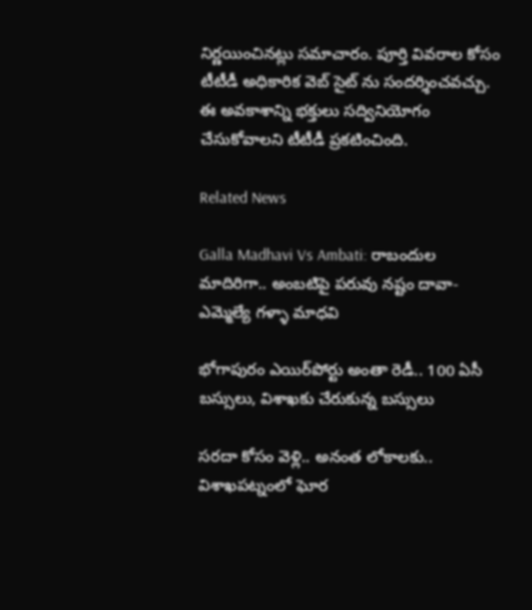నిర్ణయించినట్లు సమాచారం. పూర్తి వివరాల కోసం టీటీడీ అధికారిక వెబ్ సైట్ ను సందర్శించవచ్చు. ఈ అవకాశాన్ని భక్తులు సద్వినియోగం చేసుకోవాలని టీటీడీ ప్రకటించింది.

Related News

Galla Madhavi Vs Ambati: రాబందుల మాదిరిగా.. అంబటిపై పరువు నష్టం దావా- ఎమ్మెల్యే గళ్ళా మాధవి

భోగాపురం ఎయిర్‌పోర్టు అంతా రెడీ.. 100 ఏసీ బస్సులు, విశాఖకు చేరుకున్న బస్సులు

సరదా కోసం వెళ్లి.. అనంత లోకాలకు.. విశాఖపట్నంలో ఘోర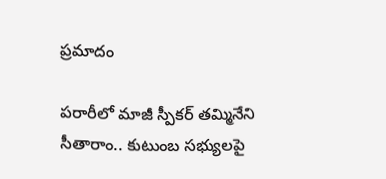ప్రమాదం

పరారీలో మాజీ స్పీకర్ తమ్మినేని సీతారాం.. కుటుంబ సభ్యులపై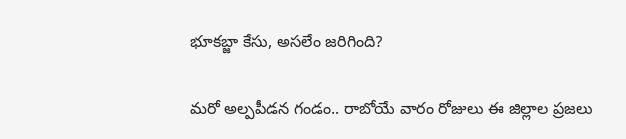భూకబ్జా కేసు, అసలేం జరిగింది?

మరో అల్పపీడన గండం.. రాబోయే వారం రోజులు ఈ జిల్లాల ప్రజలు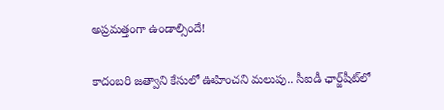అప్రమత్తంగా ఉండాల్సిందే!

కాదంబరి జత్వాని కేసులో ఊహించని మలుపు.. సీఐడీ ఛార్జ్‌షీట్‌లో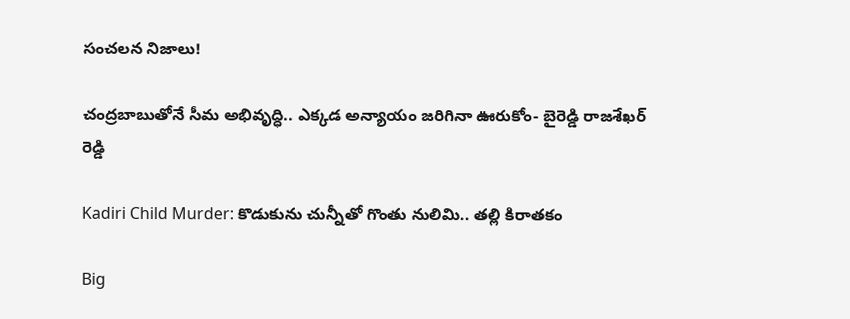సంచలన నిజాలు!

చంద్రబాబుతోనే సీమ అభివృద్ధి.. ఎక్కడ అన్యాయం జరిగినా ఊరుకోం- బైరెడ్డి రాజశేఖర్ రెడ్డి

Kadiri Child Murder: కొడుకును చున్నీతో గొంతు నులిమి.. తల్లి కిరాతకం

Big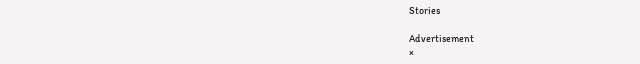Stories

Advertisement
×